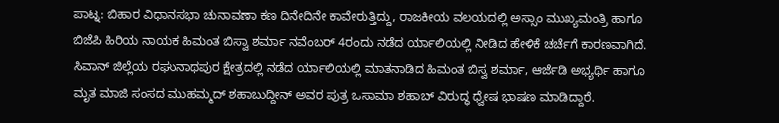ಪಾಟ್ನ: ಬಿಹಾರ ವಿಧಾನಸಭಾ ಚುನಾವಣಾ ಕಣ ದಿನೇದಿನೇ ಕಾವೇರುತ್ತಿದ್ದು, ರಾಜಕೀಯ ವಲಯದಲ್ಲಿ ಅಸ್ಸಾಂ ಮುಖ್ಯಮಂತ್ರಿ ಹಾಗೂ ಬಿಜೆಪಿ ಹಿರಿಯ ನಾಯಕ ಹಿಮಂತ ಬಿಸ್ವಾ ಶರ್ಮಾ ನವೆಂಬರ್ 4ರಂದು ನಡೆದ ರ್ಯಾಲಿಯಲ್ಲಿ ನೀಡಿದ ಹೇಳಿಕೆ ಚರ್ಚೆಗೆ ಕಾರಣವಾಗಿದೆ.
ಸಿವಾನ್ ಜಿಲ್ಲೆಯ ರಘುನಾಥಪುರ ಕ್ಷೇತ್ರದಲ್ಲಿ ನಡೆದ ರ್ಯಾಲಿಯಲ್ಲಿ ಮಾತನಾಡಿದ ಹಿಮಂತ ಬಿಸ್ವ ಶರ್ಮಾ, ಆರ್ಜೆಡಿ ಅಭ್ಯರ್ಥಿ ಹಾಗೂ ಮೃತ ಮಾಜಿ ಸಂಸದ ಮುಹಮ್ಮದ್ ಶಹಾಬುದ್ದೀನ್ ಅವರ ಪುತ್ರ ಒಸಾಮಾ ಶಹಾಬ್ ವಿರುದ್ಧ ಧ್ವೇಷ ಭಾಷಣ ಮಾಡಿದ್ದಾರೆ.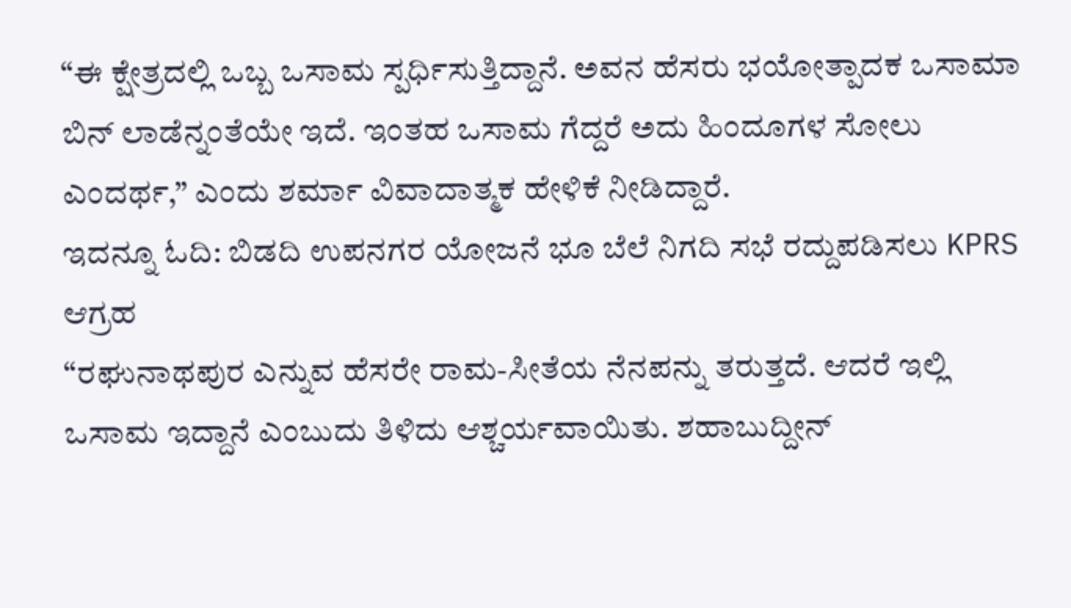“ಈ ಕ್ಷೇತ್ರದಲ್ಲಿ ಒಬ್ಬ ಒಸಾಮ ಸ್ಪರ್ಧಿಸುತ್ತಿದ್ದಾನೆ. ಅವನ ಹೆಸರು ಭಯೋತ್ಪಾದಕ ಒಸಾಮಾ ಬಿನ್ ಲಾಡೆನ್ನಂತೆಯೇ ಇದೆ. ಇಂತಹ ಒಸಾಮ ಗೆದ್ದರೆ ಅದು ಹಿಂದೂಗಳ ಸೋಲು ಎಂದರ್ಥ,” ಎಂದು ಶರ್ಮಾ ವಿವಾದಾತ್ಮಕ ಹೇಳಿಕೆ ನೀಡಿದ್ದಾರೆ.
ಇದನ್ನೂ ಓದಿ: ಬಿಡದಿ ಉಪನಗರ ಯೋಜನೆ ಭೂ ಬೆಲೆ ನಿಗದಿ ಸಭೆ ರದ್ದುಪಡಿಸಲು KPRS ಆಗ್ರಹ
“ರಘುನಾಥಪುರ ಎನ್ನುವ ಹೆಸರೇ ರಾಮ-ಸೀತೆಯ ನೆನಪನ್ನು ತರುತ್ತದೆ. ಆದರೆ ಇಲ್ಲಿ ಒಸಾಮ ಇದ್ದಾನೆ ಎಂಬುದು ತಿಳಿದು ಆಶ್ಚರ್ಯವಾಯಿತು. ಶಹಾಬುದ್ದೀನ್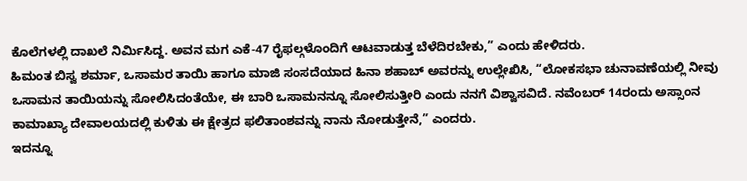ಕೊಲೆಗಳಲ್ಲಿ ದಾಖಲೆ ನಿರ್ಮಿಸಿದ್ದ. ಅವನ ಮಗ ಎಕೆ-47 ರೈಫಲ್ಗಳೊಂದಿಗೆ ಆಟವಾಡುತ್ತ ಬೆಳೆದಿರಬೇಕು,” ಎಂದು ಹೇಳಿದರು.
ಹಿಮಂತ ಬಿಸ್ವ ಶರ್ಮಾ, ಒಸಾಮರ ತಾಯಿ ಹಾಗೂ ಮಾಜಿ ಸಂಸದೆಯಾದ ಹಿನಾ ಶಹಾಬ್ ಅವರನ್ನು ಉಲ್ಲೇಖಿಸಿ, “ಲೋಕಸಭಾ ಚುನಾವಣೆಯಲ್ಲಿ ನೀವು ಒಸಾಮನ ತಾಯಿಯನ್ನು ಸೋಲಿಸಿದಂತೆಯೇ, ಈ ಬಾರಿ ಒಸಾಮನನ್ನೂ ಸೋಲಿಸುತ್ತೀರಿ ಎಂದು ನನಗೆ ವಿಶ್ವಾಸವಿದೆ. ನವೆಂಬರ್ 14ರಂದು ಅಸ್ಸಾಂನ ಕಾಮಾಖ್ಯಾ ದೇವಾಲಯದಲ್ಲಿ ಕುಳಿತು ಈ ಕ್ಷೇತ್ರದ ಫಲಿತಾಂಶವನ್ನು ನಾನು ನೋಡುತ್ತೇನೆ,” ಎಂದರು.
ಇದನ್ನೂ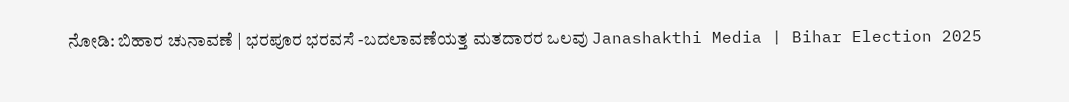ನೋಡಿ: ಬಿಹಾರ ಚುನಾವಣೆ | ಭರಪೂರ ಭರವಸೆ -ಬದಲಾವಣೆಯತ್ತ ಮತದಾರರ ಒಲವು Janashakthi Media | Bihar Election 2025